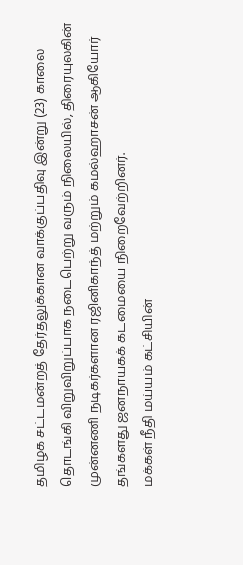தமிழக சட்டமன்றத் தேர்தலுக்கான வாக்குப்பதிவு இன்று (23) காலை தொடங்கி விறுவிறுப்பாக நடைபெற்று வரும் நிலையில், திரையுலகின் முன்னணி நடிகர்களான ரஜினிகாந்த் மற்றும் கமல்ஹாசன் ஆகியோர் தங்களது ஜனநாயகக் கடமையை நிறைவேற்றினர்.
மக்கள் நீதி மய்யம் கட்சியின்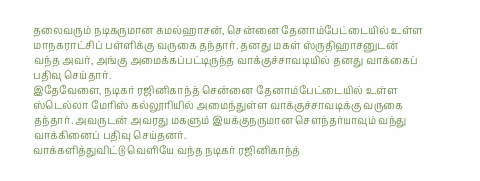தலைவரும் நடிகருமான கமல்ஹாசன், சென்னை தேனாம்பேட்டையில் உள்ள மாநகராட்சிப் பள்ளிக்கு வருகை தந்தார். தனது மகள் ஸ்ருதிஹாசனுடன் வந்த அவர், அங்கு அமைக்கப்பட்டிருந்த வாக்குச்சாவடியில் தனது வாக்கைப் பதிவு செய்தார்.
இதேவேளை, நடிகர் ரஜினிகாந்த் சென்னை தேனாம்பேட்டையில் உள்ள ஸ்டெல்லா மேரிஸ் கல்லூரியில் அமைந்துள்ள வாக்குச்சாவடிக்கு வருகை தந்தார். அவருடன் அவரது மகளும் இயக்குநருமான சௌந்தர்யாவும் வந்து வாக்கினைப் பதிவு செய்தனர்.
வாக்களித்துவிட்டு வெளியே வந்த நடிகர் ரஜினிகாந்த்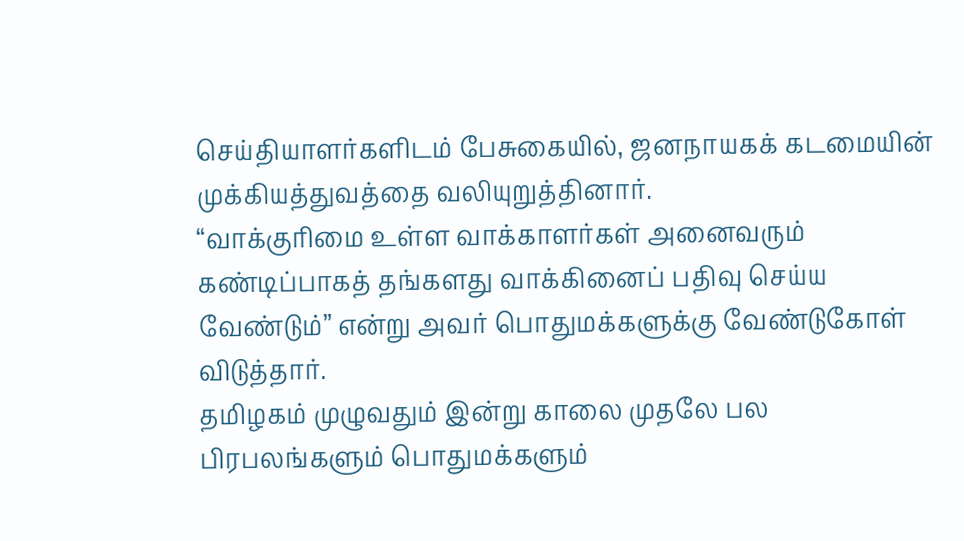செய்தியாளர்களிடம் பேசுகையில், ஜனநாயகக் கடமையின் முக்கியத்துவத்தை வலியுறுத்தினார்.
“வாக்குரிமை உள்ள வாக்காளர்கள் அனைவரும் கண்டிப்பாகத் தங்களது வாக்கினைப் பதிவு செய்ய வேண்டும்” என்று அவர் பொதுமக்களுக்கு வேண்டுகோள் விடுத்தார்.
தமிழகம் முழுவதும் இன்று காலை முதலே பல பிரபலங்களும் பொதுமக்களும்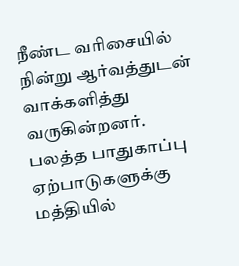நீண்ட வரிசையில் நின்று ஆர்வத்துடன் வாக்களித்து வருகின்றனர்.
பலத்த பாதுகாப்பு ஏற்பாடுகளுக்கு மத்தியில்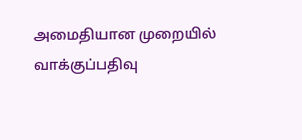அமைதியான முறையில் வாக்குப்பதிவு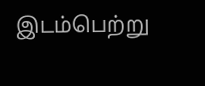இடம்பெற்று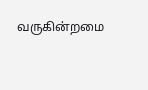வருகின்றமை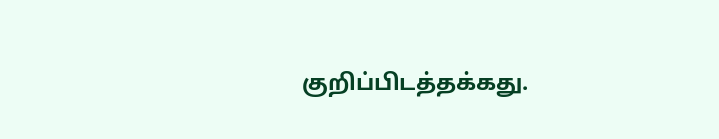குறிப்பிடத்தக்கது.